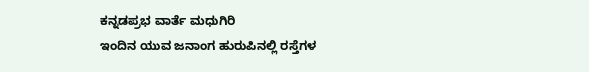ಕನ್ನಡಪ್ರಭ ವಾರ್ತೆ ಮಧುಗಿರಿ
ಇಂದಿನ ಯುವ ಜನಾಂಗ ಹುರುಪಿನಲ್ಲಿ ರಸ್ತೆಗಳ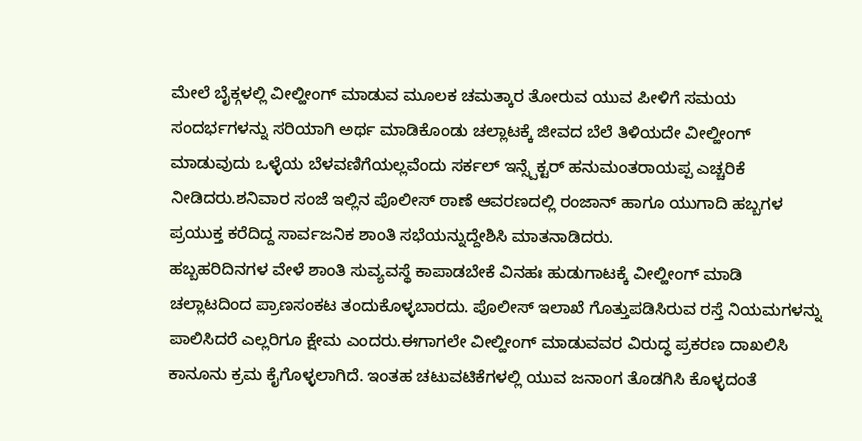ಮೇಲೆ ಬೈಕ್ಗಳಲ್ಲಿ ವೀಲ್ಹೀಂಗ್ ಮಾಡುವ ಮೂಲಕ ಚಮತ್ಕಾರ ತೋರುವ ಯುವ ಪೀಳಿಗೆ ಸಮಯ ಸಂದರ್ಭಗಳನ್ನು ಸರಿಯಾಗಿ ಅರ್ಥ ಮಾಡಿಕೊಂಡು ಚಲ್ಲಾಟಕ್ಕೆ ಜೀವದ ಬೆಲೆ ತಿಳಿಯದೇ ವೀಲ್ಹೀಂಗ್ ಮಾಡುವುದು ಒಳ್ಳೆಯ ಬೆಳವಣಿಗೆಯಲ್ಲವೆಂದು ಸರ್ಕಲ್ ಇನ್ಸ್ಪೆಕ್ಟರ್ ಹನುಮಂತರಾಯಪ್ಪ ಎಚ್ಚರಿಕೆ ನೀಡಿದರು.ಶನಿವಾರ ಸಂಜೆ ಇಲ್ಲಿನ ಪೊಲೀಸ್ ಠಾಣೆ ಆವರಣದಲ್ಲಿ ರಂಜಾನ್ ಹಾಗೂ ಯುಗಾದಿ ಹಬ್ಬಗಳ ಪ್ರಯುಕ್ತ ಕರೆದಿದ್ದ ಸಾರ್ವಜನಿಕ ಶಾಂತಿ ಸಭೆಯನ್ನುದ್ದೇಶಿಸಿ ಮಾತನಾಡಿದರು.
ಹಬ್ಬಹರಿದಿನಗಳ ವೇಳೆ ಶಾಂತಿ ಸುವ್ಯವಸ್ಥೆ ಕಾಪಾಡಬೇಕೆ ವಿನಹಃ ಹುಡುಗಾಟಕ್ಕೆ ವೀಲ್ಹೀಂಗ್ ಮಾಡಿ ಚಲ್ಲಾಟದಿಂದ ಪ್ರಾಣಸಂಕಟ ತಂದುಕೊಳ್ಳಬಾರದು. ಪೊಲೀಸ್ ಇಲಾಖೆ ಗೊತ್ತುಪಡಿಸಿರುವ ರಸ್ತೆ ನಿಯಮಗಳನ್ನು ಪಾಲಿಸಿದರೆ ಎಲ್ಲರಿಗೂ ಕ್ಷೇಮ ಎಂದರು.ಈಗಾಗಲೇ ವೀಲ್ಹೀಂಗ್ ಮಾಡುವವರ ವಿರುದ್ಧ ಪ್ರಕರಣ ದಾಖಲಿಸಿ ಕಾನೂನು ಕ್ರಮ ಕೈಗೊಳ್ಳಲಾಗಿದೆ. ಇಂತಹ ಚಟುವಟಿಕೆಗಳಲ್ಲಿ ಯುವ ಜನಾಂಗ ತೊಡಗಿಸಿ ಕೊಳ್ಳದಂತೆ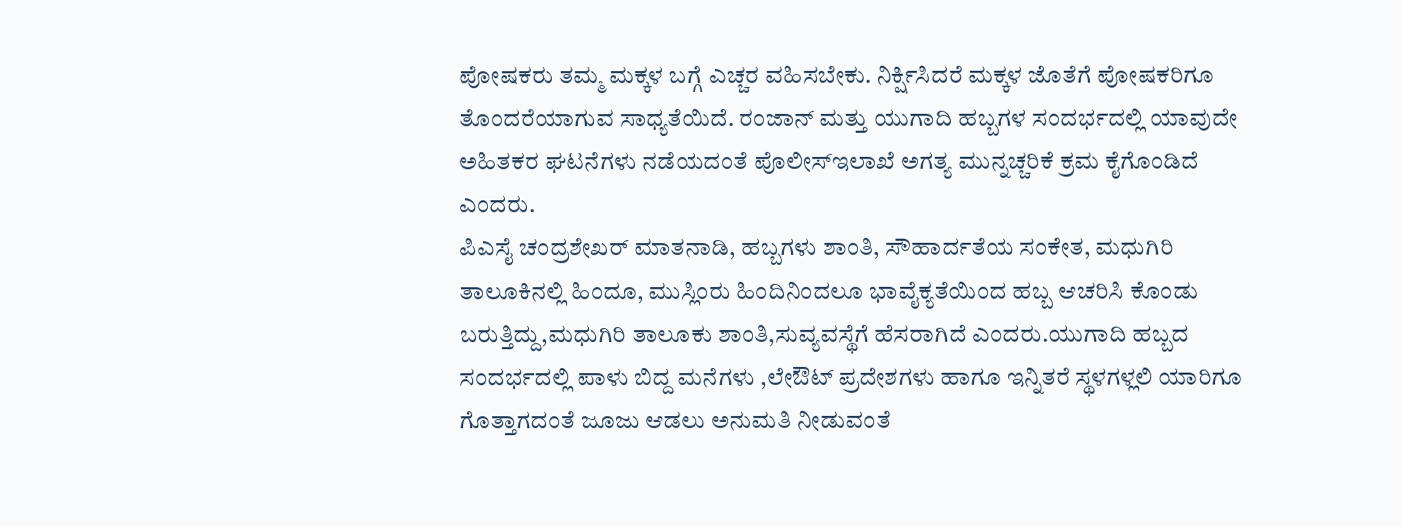ಪೋಷಕರು ತಮ್ಮ ಮಕ್ಕಳ ಬಗ್ಗೆ ಎಚ್ಚರ ವಹಿಸಬೇಕು. ನಿರ್ಕ್ಷಿಸಿದರೆ ಮಕ್ಕಳ ಜೊತೆಗೆ ಪೋಷಕರಿಗೂ ತೊಂದರೆಯಾಗುವ ಸಾಧ್ಯತೆಯಿದೆ. ರಂಜಾನ್ ಮತ್ತು ಯುಗಾದಿ ಹಬ್ಬಗಳ ಸಂದರ್ಭದಲ್ಲಿ ಯಾವುದೇ ಅಹಿತಕರ ಘಟನೆಗಳು ನಡೆಯದಂತೆ ಪೊಲೀಸ್ಇಲಾಖೆ ಅಗತ್ಯ ಮುನ್ನಚ್ಚರಿಕೆ ಕ್ರಮ ಕೈಗೊಂಡಿದೆ ಎಂದರು.
ಪಿಎಸೈ ಚಂದ್ರಶೇಖರ್ ಮಾತನಾಡಿ, ಹಬ್ಬಗಳು ಶಾಂತಿ, ಸೌಹಾರ್ದತೆಯ ಸಂಕೇತ, ಮಧುಗಿರಿ ತಾಲೂಕಿನಲ್ಲಿ ಹಿಂದೂ, ಮುಸ್ಲಿಂರು ಹಿಂದಿನಿಂದಲೂ ಭಾವೈಕ್ಯತೆಯಿಂದ ಹಬ್ಬ ಆಚರಿಸಿ ಕೊಂಡು ಬರುತ್ತಿದ್ದು,ಮಧುಗಿರಿ ತಾಲೂಕು ಶಾಂತಿ,ಸುವ್ಯವಸ್ಥೆಗೆ ಹೆಸರಾಗಿದೆ ಎಂದರು.ಯುಗಾದಿ ಹಬ್ಬದ ಸಂದರ್ಭದಲ್ಲಿ ಪಾಳು ಬಿದ್ದ ಮನೆಗಳು ,ಲೇಔಟ್ ಪ್ರದೇಶಗಳು ಹಾಗೂ ಇನ್ನಿತರೆ ಸ್ಥಳಗಳ್ಲಲಿ ಯಾರಿಗೂ ಗೊತ್ತಾಗದಂತೆ ಜೂಜು ಆಡಲು ಅನುಮತಿ ನೀಡುವಂತೆ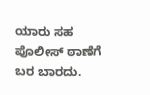ಯಾರು ಸಹ ಪೊಲೀಸ್ ಠಾಣೆಗೆ ಬರ ಬಾರದು.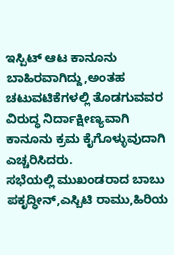ಇಸ್ಪಿಟ್ ಆಟ ಕಾನೂನು ಬಾಹಿರವಾಗಿದ್ದು,ಅಂತಹ ಚಟುವಟಿಕೆಗಳಲ್ಲಿ ತೊಡಗುವವರ ವಿರುದ್ಧ ನಿರ್ದಾಕ್ಷೀಣ್ಯವಾಗಿ ಕಾನೂನು ಕ್ರಮ ಕೈಗೊಳ್ಳುವುದಾಗಿ ಎಚ್ಚರಿಸಿದರು.
ಸಭೆಯಲ್ಲಿ ಮುಖಂಡರಾದ ಬಾಬು ಪಕೃದ್ಧೀನ್,ಎಸ್ಬಿಟಿ ರಾಮು,ಹಿರಿಯ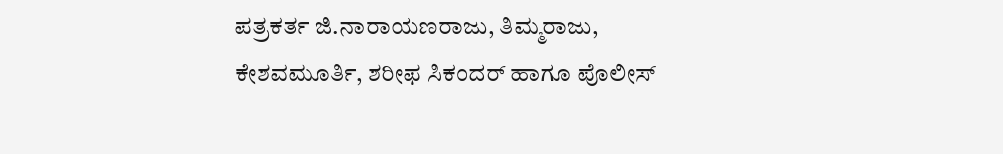ಪತ್ರಕರ್ತ ಜಿ.ನಾರಾಯಣರಾಜು, ತಿಮ್ಮರಾಜು, ಕೇಶವಮೂರ್ತಿ, ಶರೀಫ ಸಿಕಂದರ್ ಹಾಗೂ ಪೊಲೀಸ್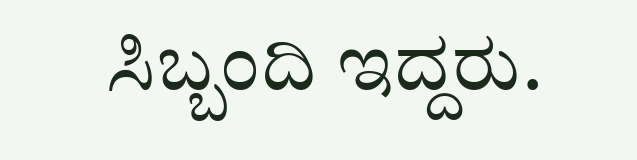ಸಿಬ್ಬಂದಿ ಇದ್ದರು.